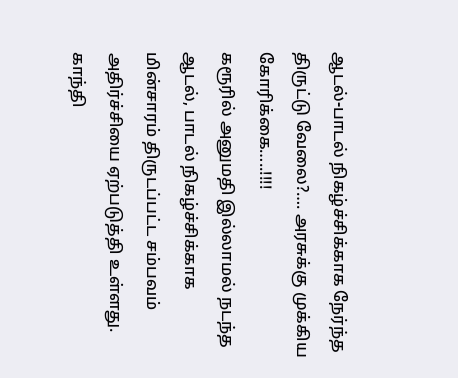ஆடல்-பாடல் நிகழ்ச்சிக்காக நேர்ந்த திருட்டு வேலை?…. அரசுக்கு முக்கிய கோரிக்கை…..!!!!
கரூரில் அனுமதி இல்லாமல் நடந்த ஆடல், பாடல் நிகழ்ச்சிக்காக மின்சாரம் திருடப்பட்ட சம்பவம் அதிர்ச்சியை ஏற்படுத்தி உள்ளது. காந்தி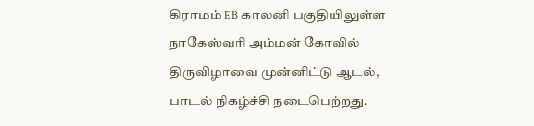கிராமம் EB காலனி பகுதியிலுள்ள நாகேஸ்வரி அம்மன் கோவில் திருவிழாவை முன்னிட்டு ஆடல், பாடல் நிகழ்ச்சி நடைபெற்றது.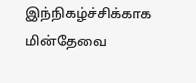இந்நிகழ்ச்சிக்காக மின்தேவை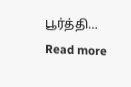பூர்த்தி…
Read more